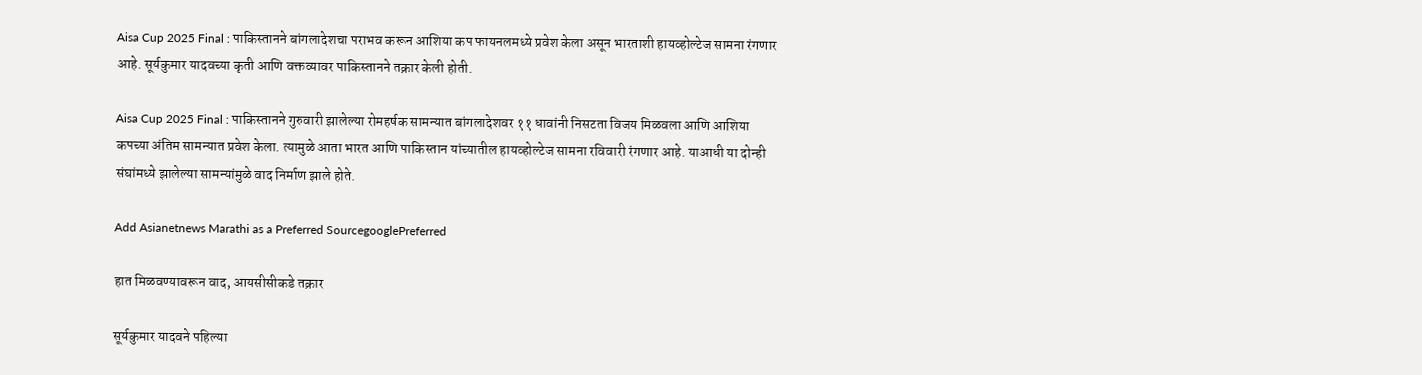Aisa Cup 2025 Final : पाकिस्तानने बांगलादेशचा पराभव करून आशिया कप फायनलमध्ये प्रवेश केला असून भारताशी हायव्होल्टेज सामना रंगणार आहे. सूर्यकुमार यादवच्या कृती आणि वक्तव्यावर पाकिस्तानने तक्रार केली होती.

Aisa Cup 2025 Final : पाकिस्तानने गुरुवारी झालेल्या रोमहर्षक सामन्यात बांगलादेशवर ११ धावांनी निसटता विजय मिळवला आणि आशिया कपच्या अंतिम सामन्यात प्रवेश केला. त्यामुळे आता भारत आणि पाकिस्तान यांच्यातील हायव्होल्टेज सामना रविवारी रंगणार आहे. याआधी या दोन्ही संघांमध्ये झालेल्या सामन्यांमुळे वाद निर्माण झाले होते.

Add Asianetnews Marathi as a Preferred SourcegooglePreferred

हात मिळवण्यावरून वाद, आयसीसीकडे तक्रार

सूर्यकुमार यादवने पहिल्या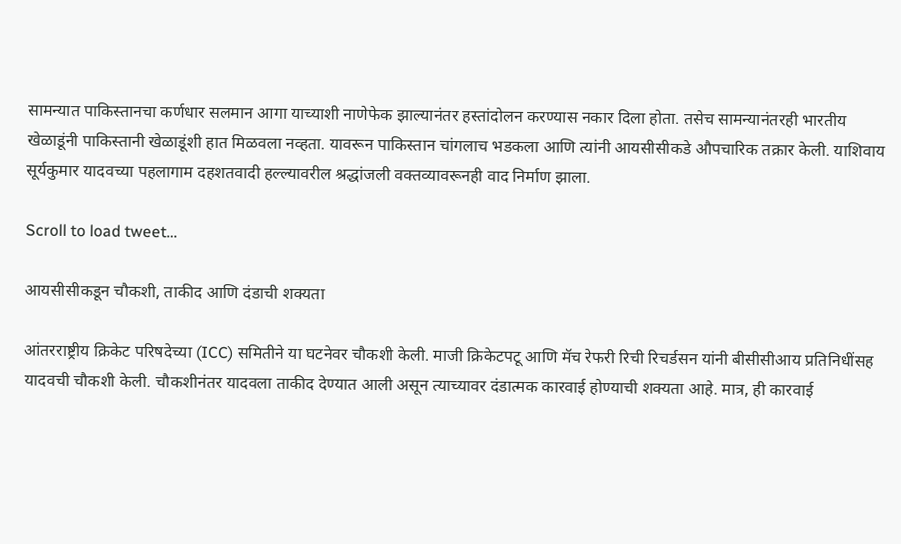सामन्यात पाकिस्तानचा कर्णधार सलमान आगा याच्याशी नाणेफेक झाल्यानंतर हस्तांदोलन करण्यास नकार दिला होता. तसेच सामन्यानंतरही भारतीय खेळाडूंनी पाकिस्तानी खेळाडूंशी हात मिळवला नव्हता. यावरून पाकिस्तान चांगलाच भडकला आणि त्यांनी आयसीसीकडे औपचारिक तक्रार केली. याशिवाय सूर्यकुमार यादवच्या पहलागाम दहशतवादी हल्ल्यावरील श्रद्धांजली वक्तव्यावरूनही वाद निर्माण झाला.

Scroll to load tweet…

आयसीसीकडून चौकशी, ताकीद आणि दंडाची शक्यता

आंतरराष्ट्रीय क्रिकेट परिषदेच्या (ICC) समितीने या घटनेवर चौकशी केली. माजी क्रिकेटपटू आणि मॅच रेफरी रिची रिचर्डसन यांनी बीसीसीआय प्रतिनिधींसह यादवची चौकशी केली. चौकशीनंतर यादवला ताकीद देण्यात आली असून त्याच्यावर दंडात्मक कारवाई होण्याची शक्यता आहे. मात्र, ही कारवाई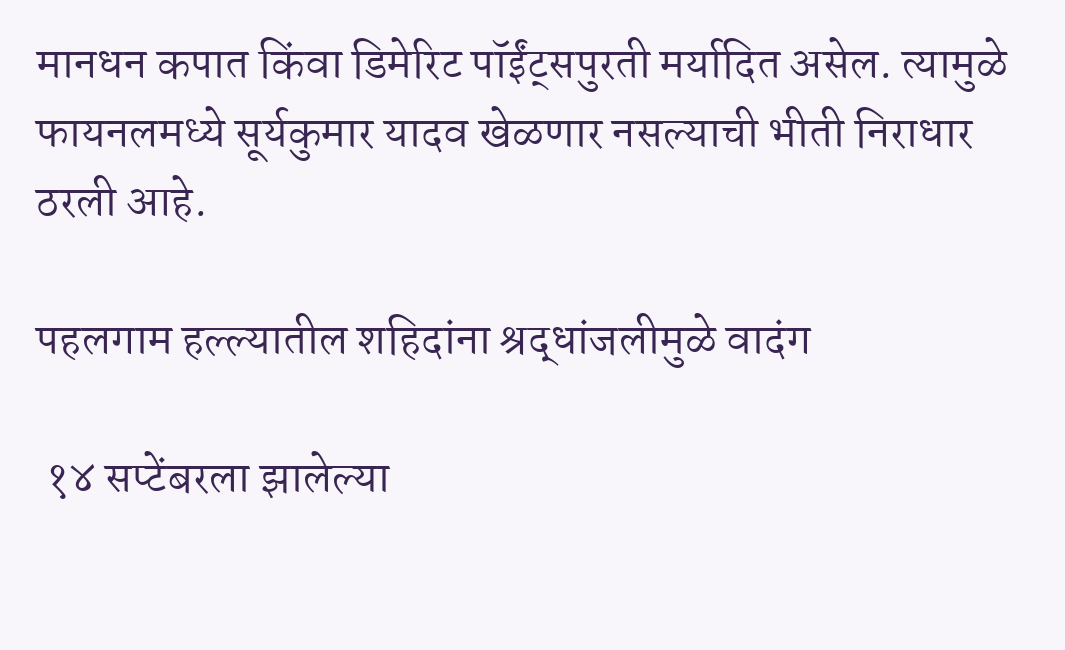मानधन कपात किंवा डिमेरिट पॉईंट्सपुरती मर्यादित असेल. त्यामुळे फायनलमध्ये सूर्यकुमार यादव खेळणार नसल्याची भीती निराधार ठरली आहे.

पहलगाम हल्ल्यातील शहिदांना श्रद्धांजलीमुळे वादंग

 १४ सप्टेंबरला झालेल्या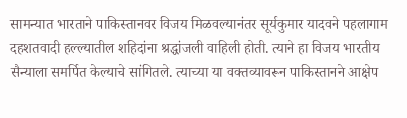सामन्यात भारताने पाकिस्तानवर विजय मिळवल्यानंतर सूर्यकुमार यादवने पहलागाम दहशतवादी हल्ल्यातील शहिदांना श्रद्धांजली वाहिली होती. त्याने हा विजय भारतीय सैन्याला समर्पित केल्याचे सांगितले. त्याच्या या वक्तव्यावरून पाकिस्तानने आक्षेप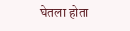घेतला होता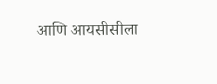आणि आयसीसीला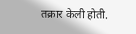तक्रार केली होती.